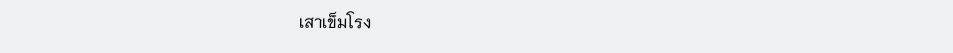เสาเข็มโรง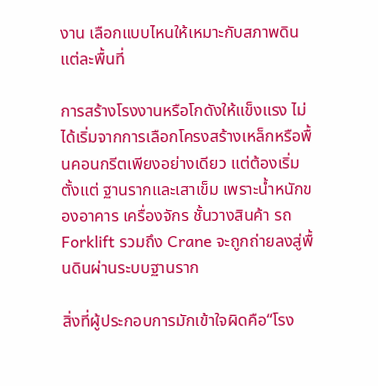งาน เลือกแบบไหนให้เหมาะกับสภาพดินแต่ละพื้นที่

การสร้างโรงงานหรือโกดังให้แข็งแรง ไม่ได้เริ่มจากการเลือกโครงสร้างเหล็กหรือพื้นคอนกรีตเพียงอย่างเดียว แต่ต้องเริ่มตั้งแต่ ฐานรากและเสาเข็ม เพราะน้ำหนักของอาคาร เครื่องจักร ชั้นวางสินค้า รถ Forklift รวมถึง Crane จะถูกถ่ายลงสู่พื้นดินผ่านระบบฐานราก

สิ่งที่ผู้ประกอบการมักเข้าใจผิดคือ“โรง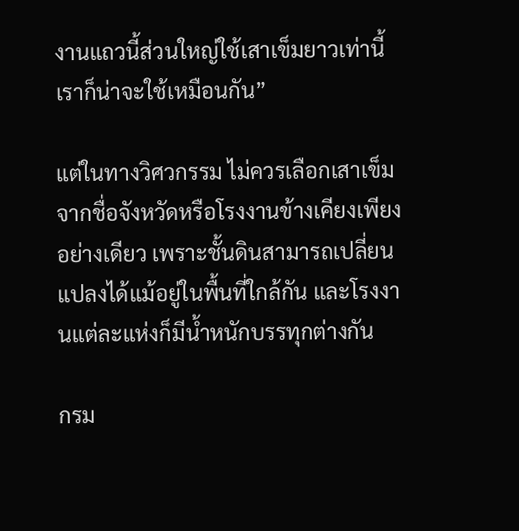งานแถวนี้ส่วนใหญ่ใช้เสาเข็มยาวเท่านี้ เราก็น่าจะใช้เหมือนกัน”

แต่ในทางวิศวกรรม ไม่ควรเลือกเสาเข็มจากชื่อจังหวัดหรือโรงงานข้างเคียงเพียงอย่างเดียว เพราะชั้นดินสามารถเปลี่ยนแปลงได้แม้อยู่ในพื้นที่ใกล้กัน และโรงงานแต่ละแห่งก็มีน้ำหนักบรรทุกต่างกัน

กรม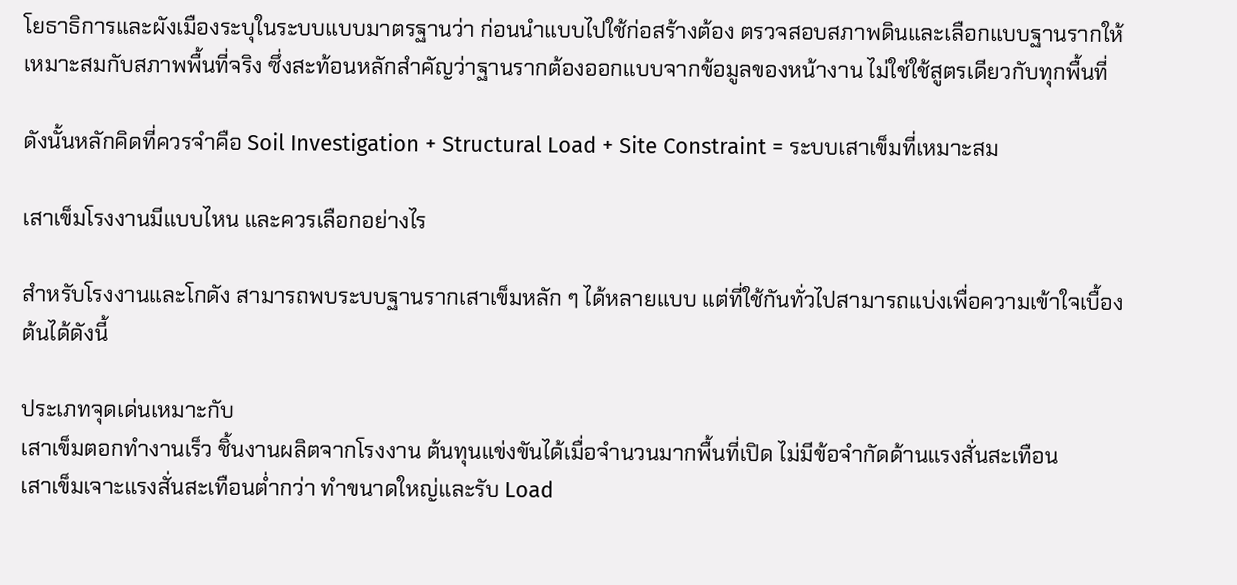โยธาธิการและผังเมืองระบุในระบบแบบมาตรฐานว่า ก่อนนำแบบไปใช้ก่อสร้างต้อง ตรวจสอบสภาพดินและเลือกแบบฐานรากให้เหมาะสมกับสภาพพื้นที่จริง ซึ่งสะท้อนหลักสำคัญว่าฐานรากต้องออกแบบจากข้อมูลของหน้างาน ไม่ใช่ใช้สูตรเดียวกับทุกพื้นที่

ดังนั้นหลักคิดที่ควรจำคือ Soil Investigation + Structural Load + Site Constraint = ระบบเสาเข็มที่เหมาะสม

เสาเข็มโรงงานมีแบบไหน และควรเลือกอย่างไร

สำหรับโรงงานและโกดัง สามารถพบระบบฐานรากเสาเข็มหลัก ๆ ได้หลายแบบ แต่ที่ใช้กันทั่วไปสามารถแบ่งเพื่อความเข้าใจเบื้องต้นได้ดังนี้

ประเภทจุดเด่นเหมาะกับ
เสาเข็มตอกทำงานเร็ว ชิ้นงานผลิตจากโรงงาน ต้นทุนแข่งขันได้เมื่อจำนวนมากพื้นที่เปิด ไม่มีข้อจำกัดด้านแรงสั่นสะเทือน
เสาเข็มเจาะแรงสั่นสะเทือนต่ำกว่า ทำขนาดใหญ่และรับ Load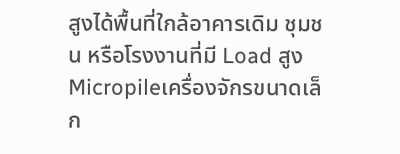สูงได้พื้นที่ใกล้อาคารเดิม ชุมชน หรือโรงงานที่มี Load สูง
Micropileเครื่องจักรขนาดเล็ก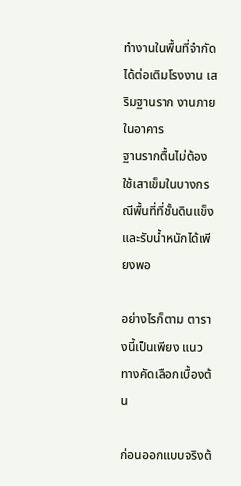ทำงานในพื้นที่จำกัดได้ต่อเติมโรงงาน เสริมฐานราก งานภายในอาคาร
ฐานรากตื้นไม่ต้องใช้เสาเข็มในบางกรณีพื้นที่ที่ชั้นดินแข็งและรับน้ำหนักได้เพียงพอ

อย่างไรก็ตาม ตารางนี้เป็นเพียง แนวทางคัดเลือกเบื้องต้น

ก่อนออกแบบจริงต้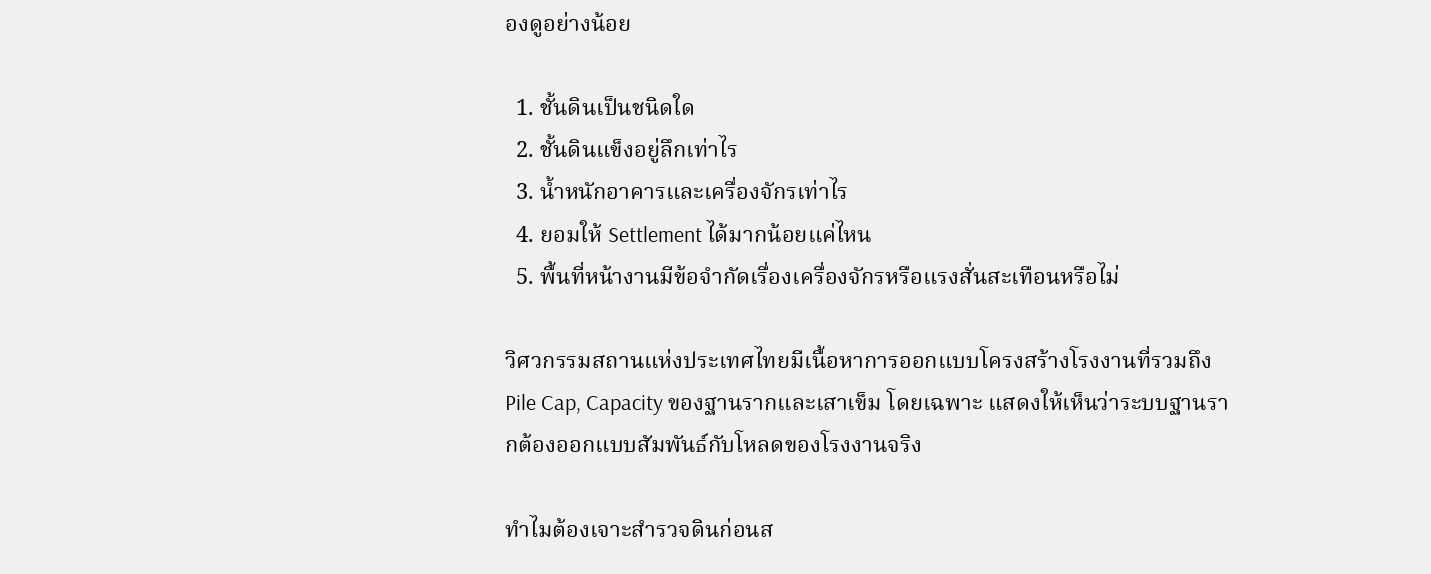องดูอย่างน้อย

  1. ชั้นดินเป็นชนิดใด
  2. ชั้นดินแข็งอยู่ลึกเท่าไร
  3. น้ำหนักอาคารและเครื่องจักรเท่าไร
  4. ยอมให้ Settlement ได้มากน้อยแค่ไหน
  5. พื้นที่หน้างานมีข้อจำกัดเรื่องเครื่องจักรหรือแรงสั่นสะเทือนหรือไม่

วิศวกรรมสถานแห่งประเทศไทยมีเนื้อหาการออกแบบโครงสร้างโรงงานที่รวมถึง Pile Cap, Capacity ของฐานรากและเสาเข็ม โดยเฉพาะ แสดงให้เห็นว่าระบบฐานรากต้องออกแบบสัมพันธ์กับโหลดของโรงงานจริง

ทำไมต้องเจาะสำรวจดินก่อนส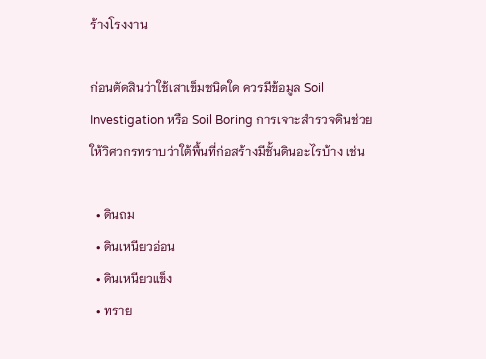ร้างโรงงาน

ก่อนตัดสินว่าใช้เสาเข็มชนิดใด ควรมีข้อมูล Soil Investigation หรือ Soil Boring การเจาะสำรวจดินช่วยให้วิศวกรทราบว่าใต้พื้นที่ก่อสร้างมีชั้นดินอะไรบ้าง เช่น

  • ดินถม
  • ดินเหนียวอ่อน
  • ดินเหนียวแข็ง
  • ทราย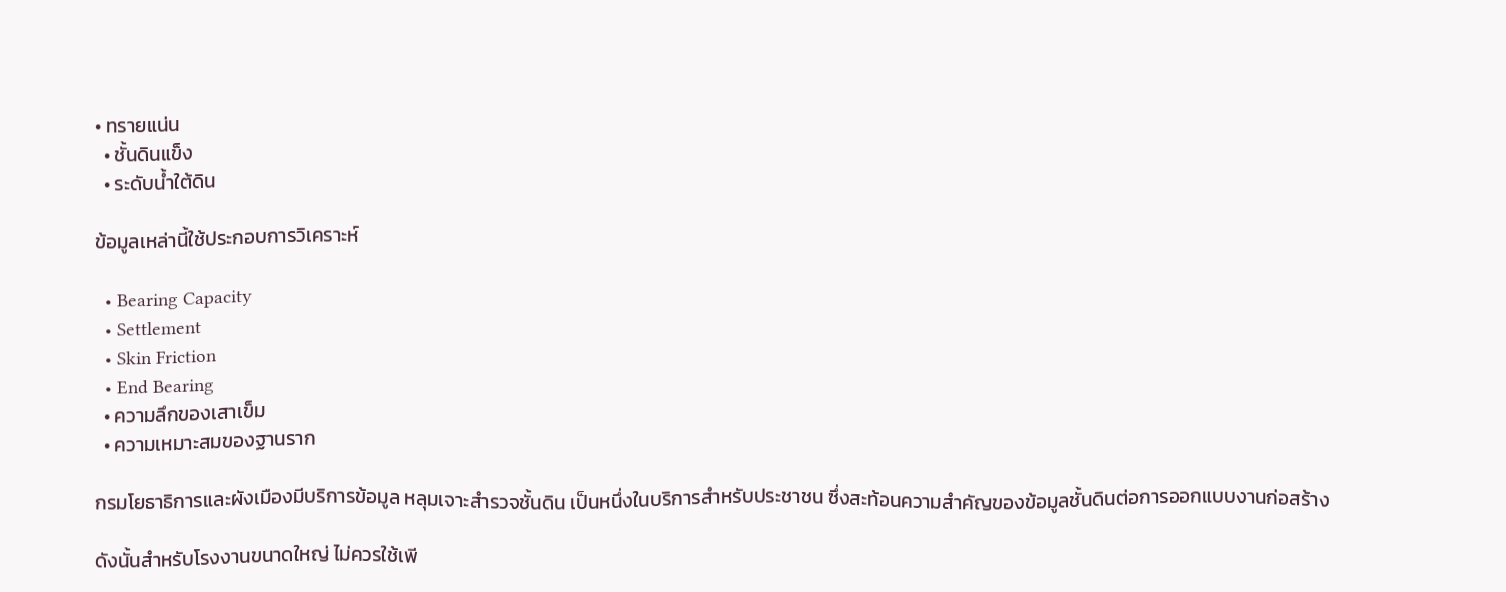• ทรายแน่น
  • ชั้นดินแข็ง
  • ระดับน้ำใต้ดิน

ข้อมูลเหล่านี้ใช้ประกอบการวิเคราะห์

  • Bearing Capacity
  • Settlement
  • Skin Friction
  • End Bearing
  • ความลึกของเสาเข็ม
  • ความเหมาะสมของฐานราก

กรมโยธาธิการและผังเมืองมีบริการข้อมูล หลุมเจาะสำรวจชั้นดิน เป็นหนึ่งในบริการสำหรับประชาชน ซึ่งสะท้อนความสำคัญของข้อมูลชั้นดินต่อการออกแบบงานก่อสร้าง

ดังนั้นสำหรับโรงงานขนาดใหญ่ ไม่ควรใช้เพี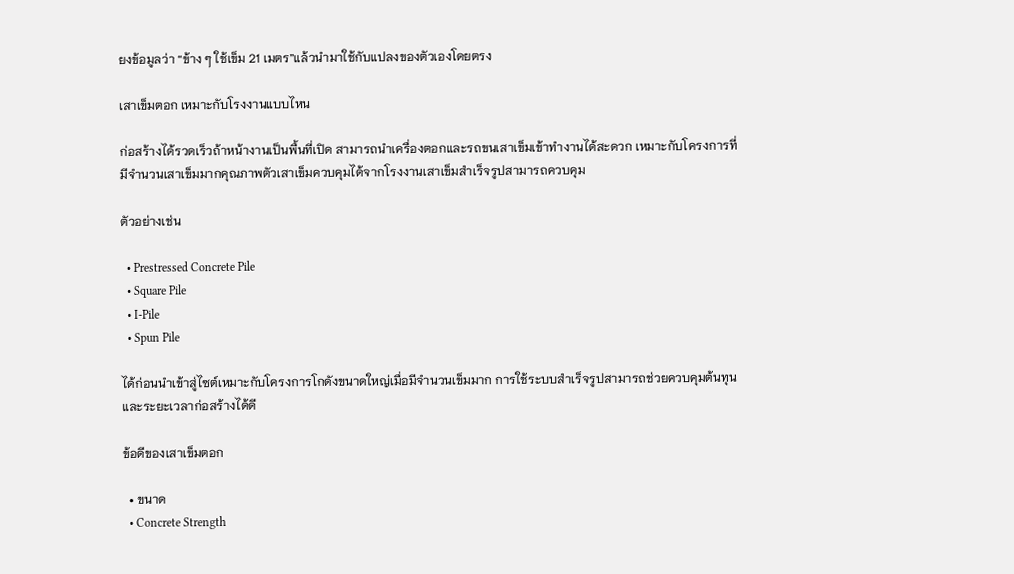ยงข้อมูลว่า “ข้าง ๆ ใช้เข็ม 21 เมตร”แล้วนำมาใช้กับแปลงของตัวเองโดยตรง

เสาเข็มตอก เหมาะกับโรงงานแบบไหน

ก่อสร้างได้รวดเร็วถ้าหน้างานเป็นพื้นที่เปิด สามารถนำเครื่องตอกและรถขนเสาเข็มเข้าทำงานได้สะดวก เหมาะกับโครงการที่มีจำนวนเสาเข็มมากคุณภาพตัวเสาเข็มควบคุมได้จากโรงงานเสาเข็มสำเร็จรูปสามารถควบคุม

ตัวอย่างเช่น

  • Prestressed Concrete Pile
  • Square Pile
  • I-Pile
  • Spun Pile

ได้ก่อนนำเข้าสู่ไซต์เหมาะกับโครงการโกดังขนาดใหญ่เมื่อมีจำนวนเข็มมาก การใช้ระบบสำเร็จรูปสามารถช่วยควบคุมต้นทุนและระยะเวลาก่อสร้างได้ดี

ข้อดีของเสาเข็มตอก

  • ขนาด
  • Concrete Strength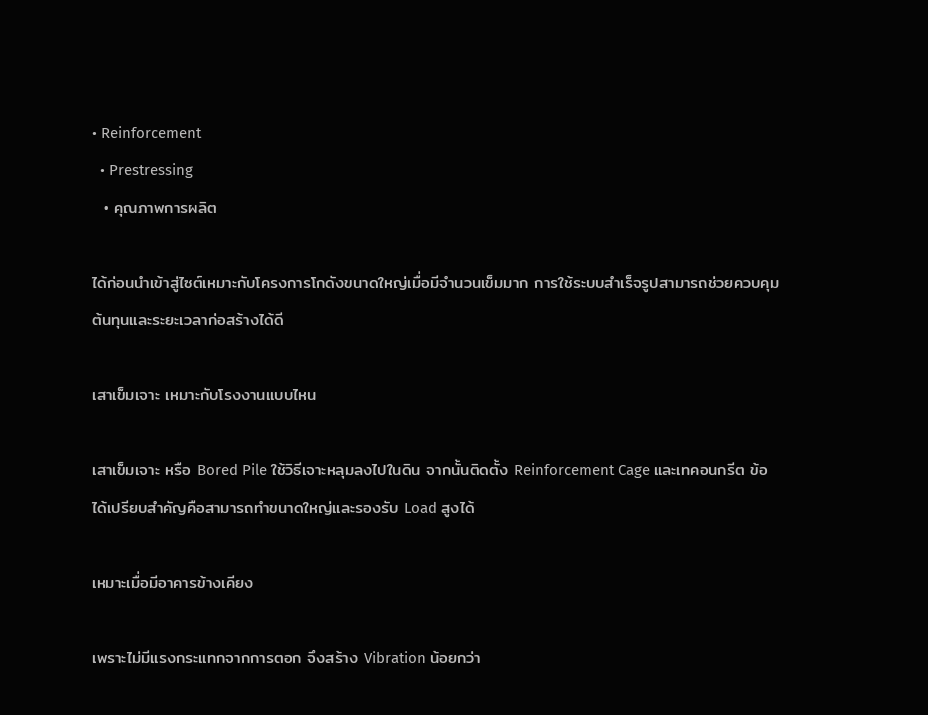• Reinforcement
  • Prestressing
  • คุณภาพการผลิต

ได้ก่อนนำเข้าสู่ไซต์เหมาะกับโครงการโกดังขนาดใหญ่เมื่อมีจำนวนเข็มมาก การใช้ระบบสำเร็จรูปสามารถช่วยควบคุมต้นทุนและระยะเวลาก่อสร้างได้ดี

เสาเข็มเจาะ เหมาะกับโรงงานแบบไหน

เสาเข็มเจาะ หรือ Bored Pile ใช้วิธีเจาะหลุมลงไปในดิน จากนั้นติดตั้ง Reinforcement Cage และเทคอนกรีต ข้อได้เปรียบสำคัญคือสามารถทำขนาดใหญ่และรองรับ Load สูงได้

เหมาะเมื่อมีอาคารข้างเคียง

เพราะไม่มีแรงกระแทกจากการตอก จึงสร้าง Vibration น้อยกว่า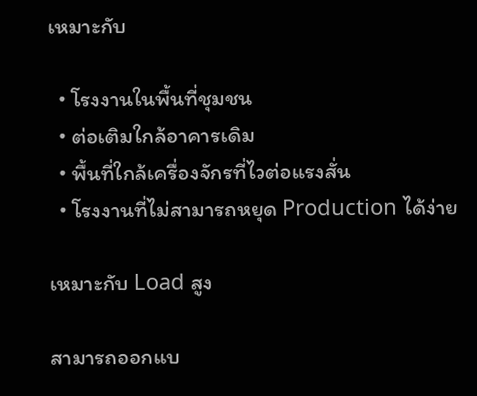เหมาะกับ

  • โรงงานในพื้นที่ชุมชน
  • ต่อเติมใกล้อาคารเดิม
  • พื้นที่ใกล้เครื่องจักรที่ไวต่อแรงสั่น
  • โรงงานที่ไม่สามารถหยุด Production ได้ง่าย

เหมาะกับ Load สูง

สามารถออกแบ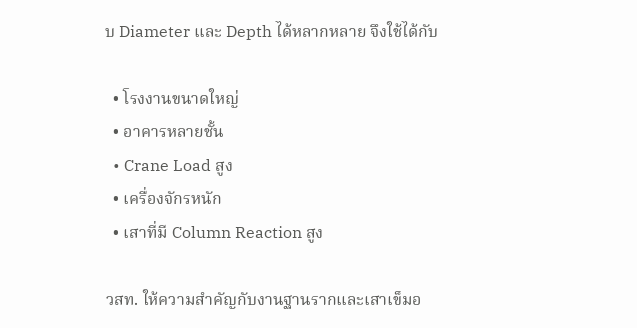บ Diameter และ Depth ได้หลากหลาย จึงใช้ได้กับ

  • โรงงานขนาดใหญ่
  • อาคารหลายชั้น
  • Crane Load สูง
  • เครื่องจักรหนัก
  • เสาที่มี Column Reaction สูง

วสท. ให้ความสำคัญกับงานฐานรากและเสาเข็มอ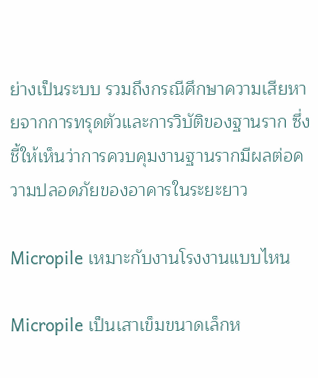ย่างเป็นระบบ รวมถึงกรณีศึกษาความเสียหายจากการทรุดตัวและการวิบัติของฐานราก ซึ่งชี้ให้เห็นว่าการควบคุมงานฐานรากมีผลต่อความปลอดภัยของอาคารในระยะยาว

Micropile เหมาะกับงานโรงงานแบบไหน

Micropile เป็นเสาเข็มขนาดเล็กห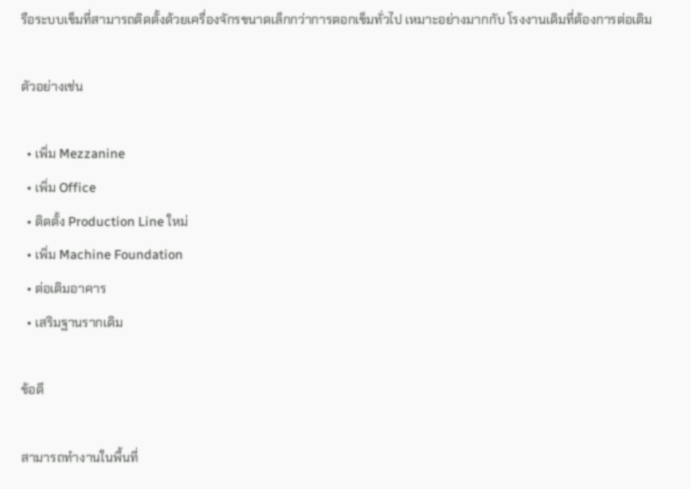รือระบบเข็มที่สามารถติดตั้งด้วยเครื่องจักรขนาดเล็กกว่าการตอกเข็มทั่วไป เหมาะอย่างมากกับ โรงงานเดิมที่ต้องการต่อเติม

ตัวอย่างเช่น

  • เพิ่ม Mezzanine
  • เพิ่ม Office
  • ติดตั้ง Production Line ใหม่
  • เพิ่ม Machine Foundation
  • ต่อเติมอาคาร
  • เสริมฐานรากเดิม

ข้อดี

สามารถทำงานในพื้นที่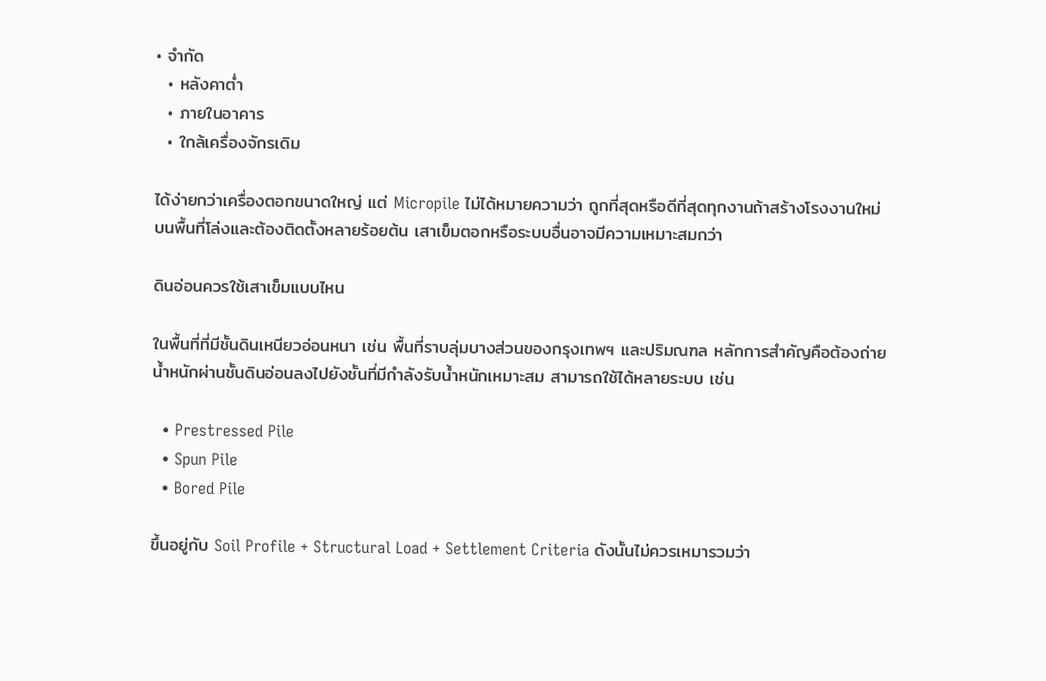• จำกัด
  • หลังคาต่ำ
  • ภายในอาคาร
  • ใกล้เครื่องจักรเดิม

ได้ง่ายกว่าเครื่องตอกขนาดใหญ่ แต่ Micropile ไม่ได้หมายความว่า ถูกที่สุดหรือดีที่สุดทุกงานถ้าสร้างโรงงานใหม่บนพื้นที่โล่งและต้องติดตั้งหลายร้อยต้น เสาเข็มตอกหรือระบบอื่นอาจมีความเหมาะสมกว่า

ดินอ่อนควรใช้เสาเข็มแบบไหน

ในพื้นที่ที่มีชั้นดินเหนียวอ่อนหนา เช่น พื้นที่ราบลุ่มบางส่วนของกรุงเทพฯ และปริมณฑล หลักการสำคัญคือต้องถ่ายน้ำหนักผ่านชั้นดินอ่อนลงไปยังชั้นที่มีกำลังรับน้ำหนักเหมาะสม สามารถใช้ได้หลายระบบ เช่น

  • Prestressed Pile
  • Spun Pile
  • Bored Pile

ขึ้นอยู่กับ Soil Profile + Structural Load + Settlement Criteria ดังนั้นไม่ควรเหมารวมว่า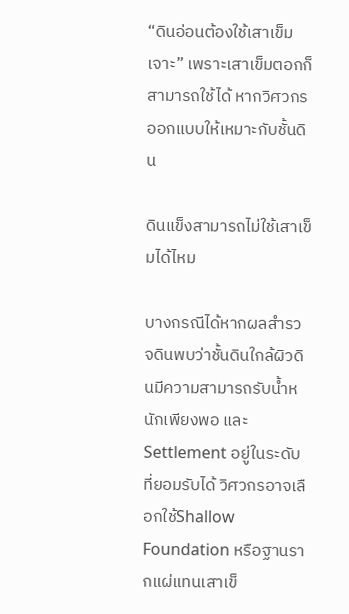“ดินอ่อนต้องใช้เสาเข็มเจาะ” เพราะเสาเข็มตอกก็สามารถใช้ได้ หากวิศวกรออกแบบให้เหมาะกับชั้นดิน

ดินแข็งสามารถไม่ใช้เสาเข็มได้ไหม

บางกรณีได้หากผลสำรวจดินพบว่าชั้นดินใกล้ผิวดินมีความสามารถรับน้ำหนักเพียงพอ และ Settlement อยู่ในระดับที่ยอมรับได้ วิศวกรอาจเลือกใช้Shallow Foundation หรือฐานรากแผ่แทนเสาเข็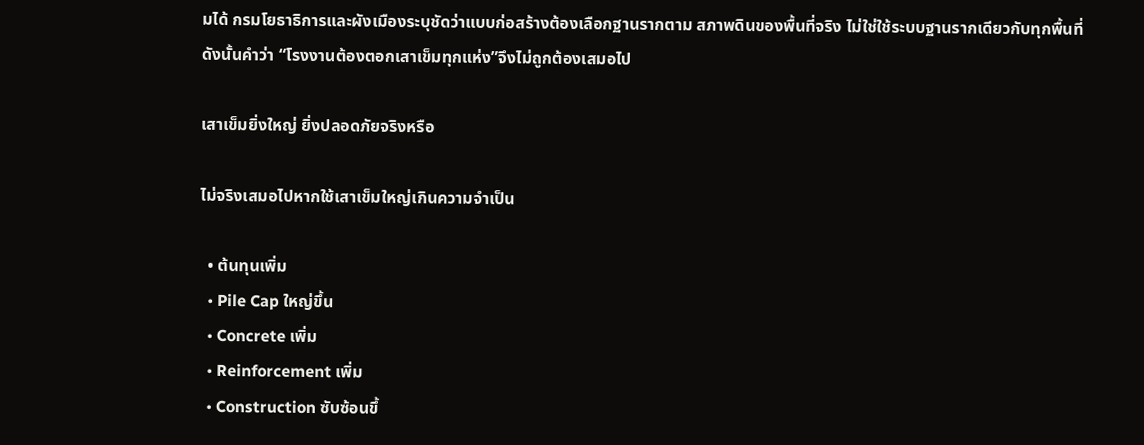มได้ กรมโยธาธิการและผังเมืองระบุชัดว่าแบบก่อสร้างต้องเลือกฐานรากตาม สภาพดินของพื้นที่จริง ไม่ใช่ใช้ระบบฐานรากเดียวกับทุกพื้นที่ ดังนั้นคำว่า “โรงงานต้องตอกเสาเข็มทุกแห่ง”จึงไม่ถูกต้องเสมอไป

เสาเข็มยิ่งใหญ่ ยิ่งปลอดภัยจริงหรือ

ไม่จริงเสมอไปหากใช้เสาเข็มใหญ่เกินความจำเป็น

  • ต้นทุนเพิ่ม
  • Pile Cap ใหญ่ขึ้น
  • Concrete เพิ่ม
  • Reinforcement เพิ่ม
  • Construction ซับซ้อนขึ้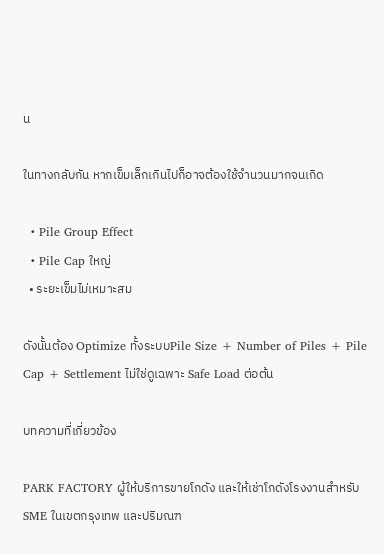น

ในทางกลับกัน หากเข็มเล็กเกินไปก็อาจต้องใช้จำนวนมากจนเกิด

  • Pile Group Effect
  • Pile Cap ใหญ่
  • ระยะเข็มไม่เหมาะสม

ดังนั้นต้อง Optimize ทั้งระบบPile Size + Number of Piles + Pile Cap + Settlement ไม่ใช่ดูเฉพาะ Safe Load ต่อต้น

บทความที่เกี่ยวข้อง

PARK FACTORY ผู้ให้บริการขายโกดัง และให้เช่าโกดังโรงงานสำหรับ SME ในเขตกรุงเทพ และปริมณฑ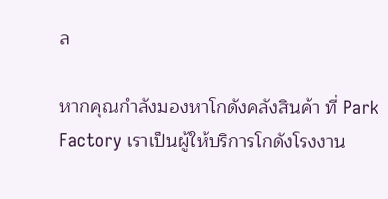ล

หากคุณกำลังมองหาโกดังคลังสินค้า ที่ Park Factory เราเป็นผู้ให้บริการโกดังโรงงาน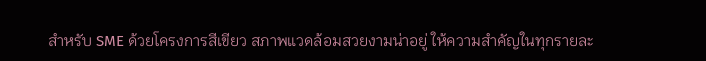สำหรับ SME ด้วยโครงการสีเขียว สภาพแวดล้อมสวยงามน่าอยู่ ให้ความสำคัญในทุกรายละ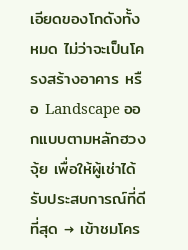เอียดของโกดังทั้งหมด ไม่ว่าจะเป็นโครงสร้างอาคาร หรือ Landscape ออกแบบตามหลักฮวงจุ้ย เพื่อให้ผู้เช่าได้รับประสบการณ์ที่ดีที่สุด → เข้าชมโคร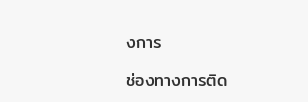งการ

ช่องทางการติด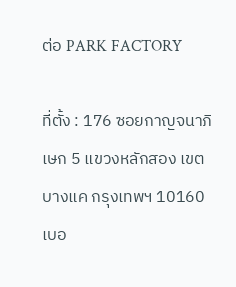ต่อ PARK FACTORY

ที่ตั้ง : 176 ซอยกาญจนาภิเษก 5 แขวงหลักสอง เขตบางแค กรุงเทพฯ 10160
เบอ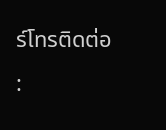ร์โทรติดต่อ :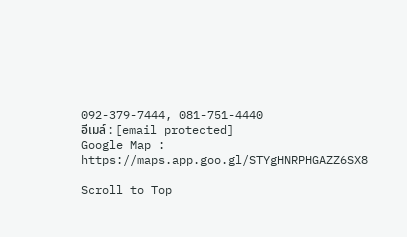092-379-7444, 081-751-4440
อีเมล์ : [email protected]
Google Map : https://maps.app.goo.gl/STYgHNRPHGAZZ6SX8

Scroll to Top